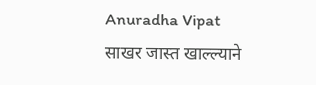Anuradha Vipat
साखर जास्त खाल्ल्याने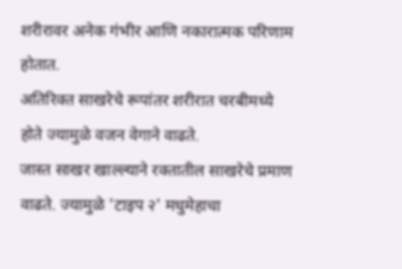शरीरावर अनेक गंभीर आणि नकारात्मक परिणाम होतात.
अतिरिक्त साखरेचे रूपांतर शरीरात चरबीमध्ये होते ज्यामुळे वजन वेगाने वाढते.
जास्त साखर खाल्ल्याने रक्तातील साखरेचे प्रमाण वाढते. ज्यामुळे 'टाइप २' मधुमेहाचा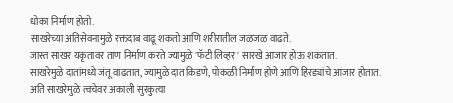धोका निर्माण होतो.
साखरेच्या अतिसेवनामुळे रक्तदाब वाढू शकतो आणि शरीरातील जळजळ वाढते.
जास्त साखर यकृतावर ताण निर्माण करते ज्यामुळे 'फॅटी लिव्हर' सारखे आजार होऊ शकतात.
साखरेमुळे दातांमध्ये जंतू वाढतात, ज्यामुळे दात किडणे, पोकळी निर्माण होणे आणि हिरड्यांचे आजार होतात.
अति साखरेमुळे त्वचेवर अकाली सुरकुत्या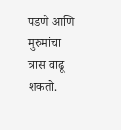पडणे आणि मुरुमांचा त्रास वाढू शकतो.